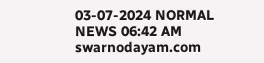03-07-2024 NORMAL NEWS 06:42 AM
swarnodayam.com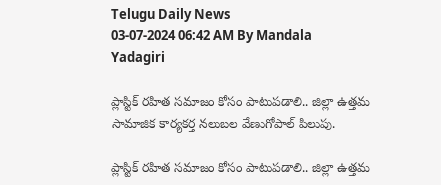Telugu Daily News
03-07-2024 06:42 AM By Mandala Yadagiri

ప్లాస్టిక్ రహిత సమాజం కోసం పాటుపడాలి.. జిల్లా ఉత్తమ సామాజిక కార్యకర్త నలుబల వేణుగోపాల్ పిలుపు.

ప్లాస్టిక్ రహిత సమాజం కోసం పాటుపడాలి.. జిల్లా ఉత్తమ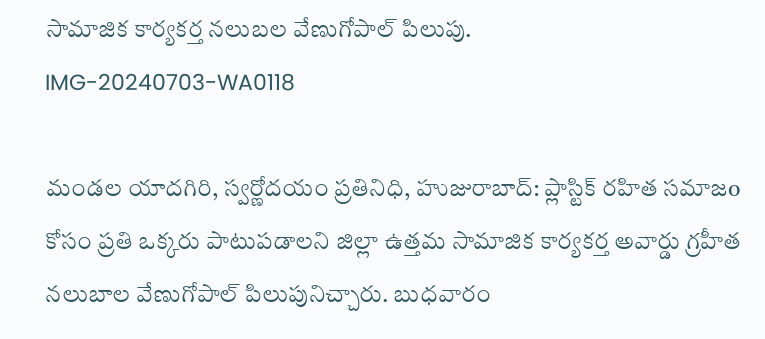సామాజిక కార్యకర్త నలుబల వేణుగోపాల్ పిలుపు.
IMG-20240703-WA0118

మండల యాదగిరి, స్వర్ణోదయం ప్రతినిధి, హుజురాబాద్: ప్లాస్టిక్ రహిత సమాజo కోసం ప్రతి ఒక్కరు పాటుపడాలని జిల్లా ఉత్తమ సామాజిక కార్యకర్త అవార్డు గ్రహీత నలుబాల వేణుగోపాల్ పిలుపునిచ్చారు. బుధవారం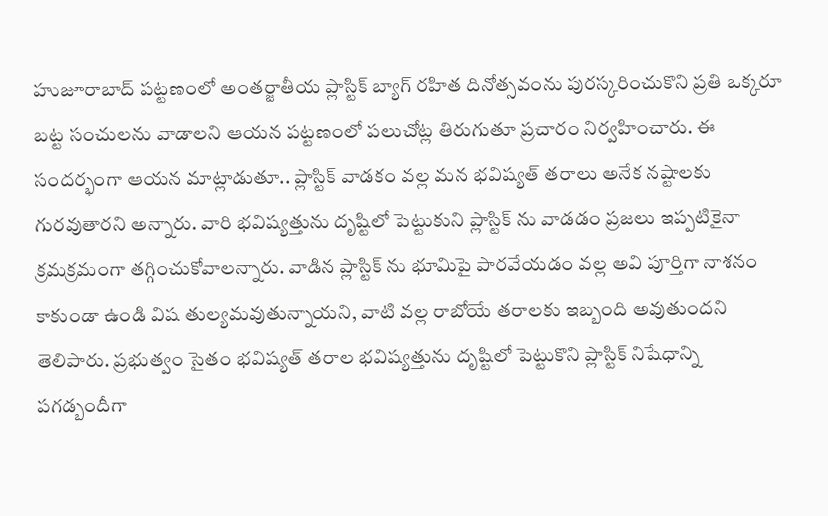హుజూరాబాద్ పట్టణంలో అంతర్జాతీయ ప్లాస్టిక్ బ్యాగ్ రహిత దినోత్సవంను పురస్కరించుకొని ప్రతి ఒక్కరూ బట్ట సంచులను వాడాలని ఆయన పట్టణంలో పలుచోట్ల తిరుగుతూ ప్రచారం నిర్వహించారు. ఈ సందర్భంగా ఆయన మాట్లాడుతూ.. ప్లాస్టిక్ వాడకం వల్ల మన భవిష్యత్ తరాలు అనేక నష్టాలకు గురవుతారని అన్నారు. వారి భవిష్యత్తును దృష్టిలో పెట్టుకుని ప్లాస్టిక్ ను వాడడం ప్రజలు ఇప్పటికైనా క్రమక్రమంగా తగ్గించుకోవాలన్నారు. వాడిన ప్లాస్టిక్ ను భూమిపై పారవేయడం వల్ల అవి పూర్తిగా నాశనం కాకుండా ఉండి విష తుల్యమవుతున్నాయని, వాటి వల్ల రాబోయే తరాలకు ఇబ్బంది అవుతుందని తెలిపారు. ప్రభుత్వం సైతం భవిష్యత్ తరాల భవిష్యత్తును దృష్టిలో పెట్టుకొని ప్లాస్టిక్ నిషేధాన్ని పగడ్బందీగా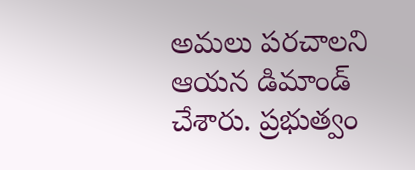అమలు పరచాలని ఆయన డిమాండ్ చేశారు. ప్రభుత్వం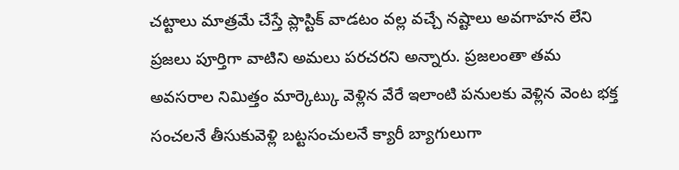చట్టాలు మాత్రమే చేస్తే ప్లాస్టిక్ వాడటం వల్ల వచ్చే నష్టాలు అవగాహన లేని ప్రజలు పూర్తిగా వాటిని అమలు పరచరని అన్నారు. ప్రజలంతా తమ అవసరాల నిమిత్తం మార్కెట్కు వెళ్లిన వేరే ఇలాంటి పనులకు వెళ్లిన వెంట భక్త సంచలనే తీసుకువెళ్లి బట్టసంచులనే క్యారీ బ్యాగులుగా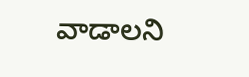వాడాలని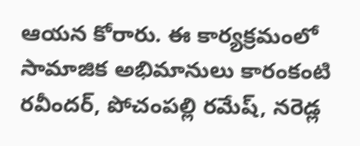ఆయన కోరారు. ఈ కార్యక్రమంలో సామాజిక అభిమానులు కారంకంటి రవీందర్, పోచంపల్లి రమేష్, నరెడ్ల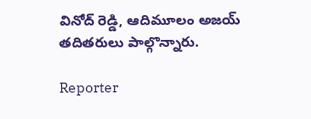వినోద్ రెడ్డి, ఆదిమూలం అజయ్ తదితరులు పాల్గొన్నారు.

Reporter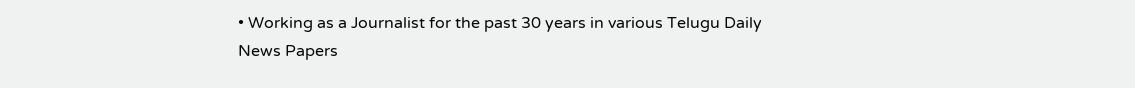• Working as a Journalist for the past 30 years in various Telugu Daily News Papers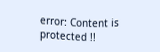error: Content is protected !!